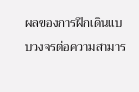ผลของการฝึกเดินแบบวงจรต่อความสามาร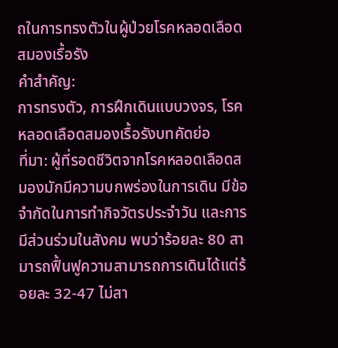ถในการทรงตัวในผู้ป่วยโรคหลอดเลือดสมองเรื้อรัง
คำสำคัญ:
การทรงตัว, การฝึกเดินแบบวงจร, โรคหลอดเลือดสมองเรื้อรังบทคัดย่อ
ที่มา: ผู้ที่รอดชีวิตจากโรคหลอดเลือดสมองมักมีความบกพร่องในการเดิน มีข้อจำกัดในการทำกิจวัตรประจำวัน และการมีส่วนร่วมในสังคม พบว่าร้อยละ 80 สามารถฟื้นฟูความสามารถการเดินได้แต่ร้อยละ 32-47 ไม่สา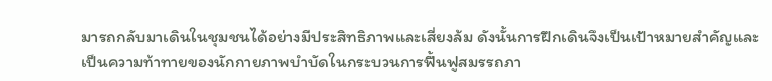มารถกลับมาเดินในชุมชนได้อย่างมีประสิทธิภาพและเสี่ยงล้ม ดังนั้นการฝึกเดินจึงเป็นเป้าหมายสำคัญและเป็นความท้าทายของนักกายภาพบำบัดในกระบวนการฟื้นฟูสมรรถภา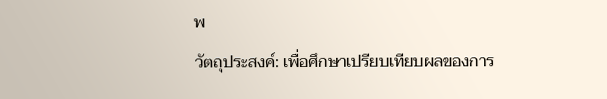พ
วัตถุประสงค์: เพื่อศึกษาเปรียบเทียบผลของการ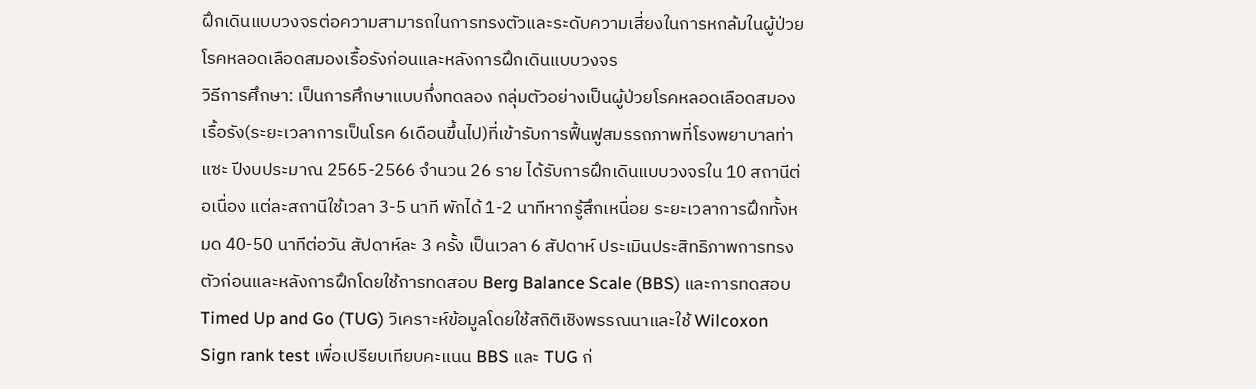ฝึกเดินแบบวงจรต่อความสามารถในการทรงตัวและระดับความเสี่ยงในการหกล้มในผู้ป่วยโรคหลอดเลือดสมองเรื้อรังก่อนและหลังการฝึกเดินแบบวงจร
วิธีการศึกษา: เป็นการศึกษาแบบกึ่งทดลอง กลุ่มตัวอย่างเป็นผู้ป่วยโรคหลอดเลือดสมองเรื้อรัง(ระยะเวลาการเป็นโรค 6เดือนขึ้นไป)ที่เข้ารับการฟื้นฟูสมรรถภาพที่โรงพยาบาลท่าแซะ ปีงบประมาณ 2565-2566 จำนวน 26 ราย ได้รับการฝึกเดินแบบวงจรใน 10 สถานีต่อเนื่อง แต่ละสถานีใช้เวลา 3-5 นาที พักได้ 1-2 นาทีหากรู้สึกเหนื่อย ระยะเวลาการฝึกทั้งหมด 40-50 นาทีต่อวัน สัปดาห์ละ 3 ครั้ง เป็นเวลา 6 สัปดาห์ ประเมินประสิทธิภาพการทรงตัวก่อนและหลังการฝึกโดยใช้การทดสอบ Berg Balance Scale (BBS) และการทดสอบ Timed Up and Go (TUG) วิเคราะห์ข้อมูลโดยใช้สถิติเชิงพรรณนาและใช้ Wilcoxon Sign rank test เพื่อเปรียบเทียบคะแนน BBS และ TUG ก่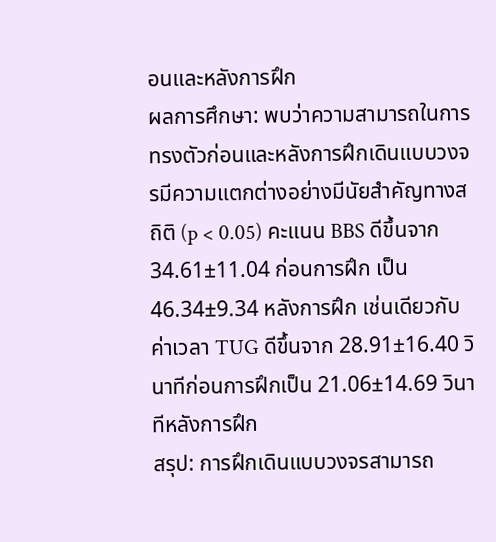อนและหลังการฝึก
ผลการศึกษา: พบว่าความสามารถในการทรงตัวก่อนและหลังการฝึกเดินแบบวงจรมีความแตกต่างอย่างมีนัยสำคัญทางสถิติ (p < 0.05) คะแนน BBS ดีขึ้นจาก 34.61±11.04 ก่อนการฝึก เป็น 46.34±9.34 หลังการฝึก เช่นเดียวกับค่าเวลา TUG ดีขึ้นจาก 28.91±16.40 วินาทีก่อนการฝึกเป็น 21.06±14.69 วินาทีหลังการฝึก
สรุป: การฝึกเดินแบบวงจรสามารถ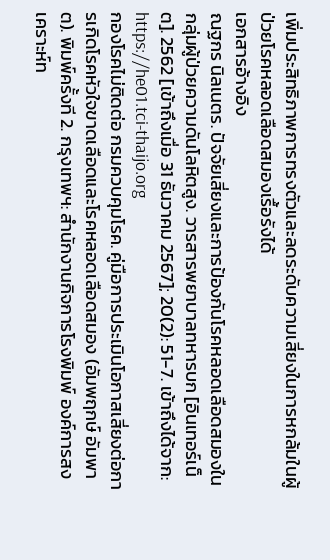เพิ่มประสิทธิภาพการทรงตัวและลดระดับความเสี่ยงในการหกล้มในผู้ป่วยโรคหลอดเลือดสมองเรื้อรังได้
เอกสารอ้างอิง
ณฐกร นิลเนตร. ปัจจัยเสี่ยงและการป้องกันโรคหลอดเลือดสมองในกลุ่มผู้ป่วยความดันโลหิตสูง. วารสารพยาบาลทหารบก [อินเทอร์เน็ต]. 2562 [เข้าถึงเมื่อ 31 ธันวาคม 2567]; 20(2): 51-7. เข้าถึงได้จาก: https://he01.tci-thaijo.org
กองโรคไม่ติดต่อ กรมควบคุมโรค. คู่มือการประเมินโอกาสเสี่ยงต่อการเกิดโรคหัวใจขาดเลือดและโรคหลอดเลือดสมอง (อัมพฤกษ์ อัมพาต). พิมพ์ครั้งที 2. กรุงเทพฯ: สำนักงานกิจการโรงพิมพ์ องค์การสงเคราะห์ท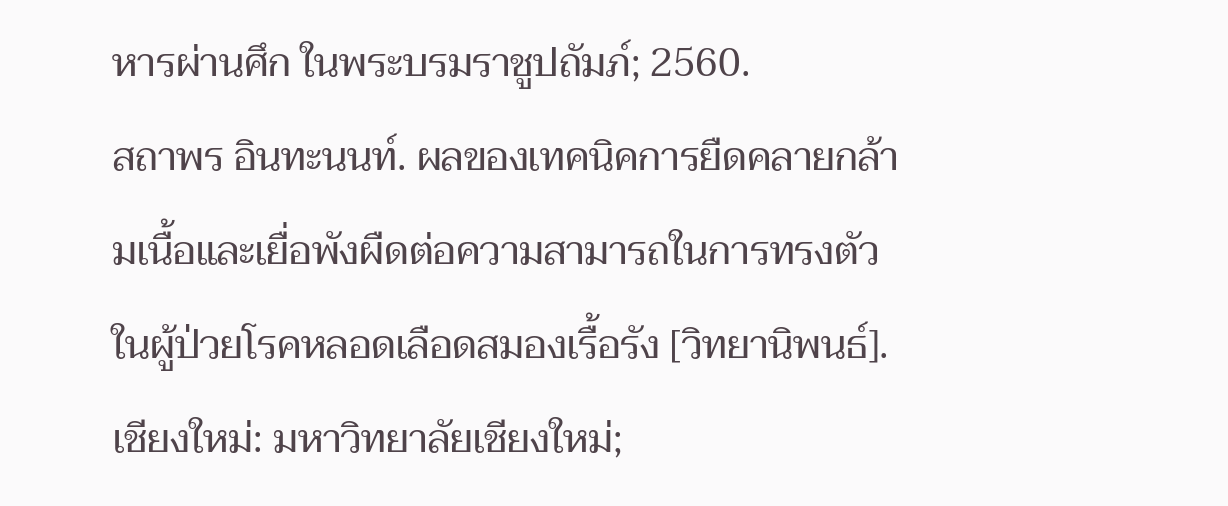หารผ่านศึก ในพระบรมราชูปถัมภ์; 2560.
สถาพร อินทะนนท์. ผลของเทคนิคการยืดคลายกล้ามเนื้อและเยื่อพังผืดต่อความสามารถในการทรงตัวในผู้ป่วยโรคหลอดเลือดสมองเรื้อรัง [วิทยานิพนธ์]. เชียงใหม่: มหาวิทยาลัยเชียงใหม่;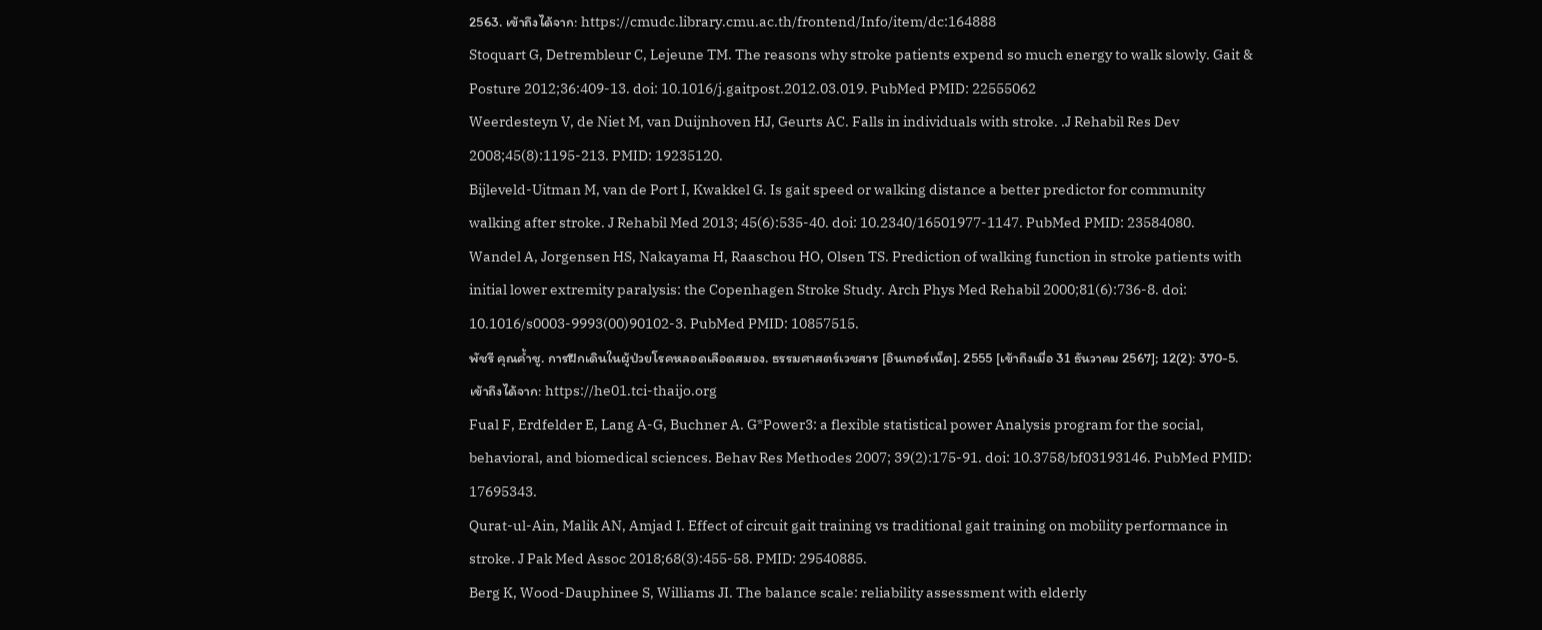2563. เข้าถึงได้จาก: https://cmudc.library.cmu.ac.th/frontend/Info/item/dc:164888
Stoquart G, Detrembleur C, Lejeune TM. The reasons why stroke patients expend so much energy to walk slowly. Gait & Posture 2012;36:409-13. doi: 10.1016/j.gaitpost.2012.03.019. PubMed PMID: 22555062
Weerdesteyn V, de Niet M, van Duijnhoven HJ, Geurts AC. Falls in individuals with stroke. .J Rehabil Res Dev 2008;45(8):1195-213. PMID: 19235120.
Bijleveld-Uitman M, van de Port I, Kwakkel G. Is gait speed or walking distance a better predictor for community walking after stroke. J Rehabil Med 2013; 45(6):535-40. doi: 10.2340/16501977-1147. PubMed PMID: 23584080.
Wandel A, Jorgensen HS, Nakayama H, Raaschou HO, Olsen TS. Prediction of walking function in stroke patients with initial lower extremity paralysis: the Copenhagen Stroke Study. Arch Phys Med Rehabil 2000;81(6):736-8. doi: 10.1016/s0003-9993(00)90102-3. PubMed PMID: 10857515.
พัชรี คุณค้ำชู. การฝึกเดินในผู้ป่วยโรคหลอดเลือดสมอง. ธรรมศาสตร์เวชสาร [อินเทอร์เน็ต]. 2555 [เข้าถึงเมื่อ 31 ธันวาคม 2567]; 12(2): 370-5. เข้าถึงได้จาก: https://he01.tci-thaijo.org
Fual F, Erdfelder E, Lang A-G, Buchner A. G*Power3: a flexible statistical power Analysis program for the social, behavioral, and biomedical sciences. Behav Res Methodes 2007; 39(2):175-91. doi: 10.3758/bf03193146. PubMed PMID: 17695343.
Qurat-ul-Ain, Malik AN, Amjad I. Effect of circuit gait training vs traditional gait training on mobility performance in stroke. J Pak Med Assoc 2018;68(3):455-58. PMID: 29540885.
Berg K, Wood-Dauphinee S, Williams JI. The balance scale: reliability assessment with elderly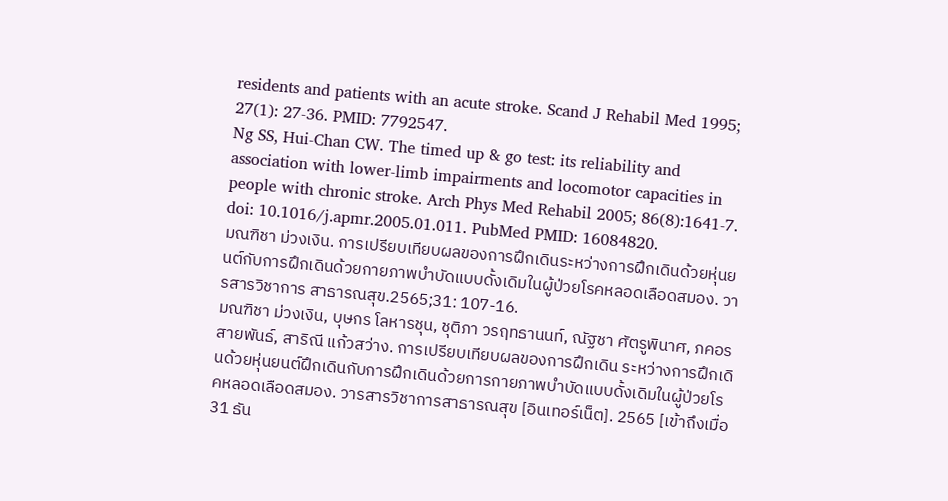residents and patients with an acute stroke. Scand J Rehabil Med 1995; 27(1): 27-36. PMID: 7792547.
Ng SS, Hui-Chan CW. The timed up & go test: its reliability and association with lower-limb impairments and locomotor capacities in people with chronic stroke. Arch Phys Med Rehabil 2005; 86(8):1641-7. doi: 10.1016/j.apmr.2005.01.011. PubMed PMID: 16084820.
มณฑิชา ม่วงเงิน. การเปรียบเทียบผลของการฝึกเดินระหว่างการฝึกเดินด้วยหุ่นยนต์กับการฝึกเดินด้วยกายภาพบำบัดแบบดั้งเดิมในผู้ป่วยโรคหลอดเลือดสมอง. วารสารวิชาการ สาธารณสุข.2565;31: 107-16.
มณฑิชา ม่วงเงิน, บุษกร โลหารชุน, ชุติภา วรฤทธานนท์, ณัฐชา ศัตรูพินาศ, ภคอร สายพันธ์, สาริณี แก้วสว่าง. การเปรียบเทียบผลของการฝึกเดิน ระหว่างการฝึกเดินด้วยหุ่นยนต์ฝึกเดินกับการฝึกเดินด้วยการกายภาพบำบัดแบบดั้งเดิมในผู้ป่วยโรคหลอดเลือดสมอง. วารสารวิชาการสาธารณสุข [อินเทอร์เน็ต]. 2565 [เข้าถึงเมื่อ 31 ธัน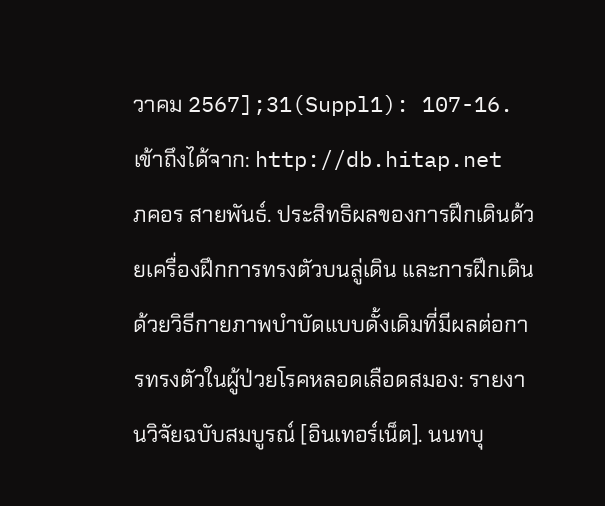วาคม 2567];31(Suppl1): 107-16. เข้าถึงได้จาก: http://db.hitap.net
ภคอร สายพันธ์. ประสิทธิผลของการฝึกเดินด้วยเครื่องฝึกการทรงตัวบนลู่เดิน และการฝึกเดินด้วยวิธีกายภาพบําบัดแบบดั้งเดิมที่มีผลต่อการทรงตัวในผู้ป่วยโรคหลอดเลือดสมอง: รายงานวิจัยฉบับสมบูรณ์ [อินเทอร์เน็ต]. นนทบุ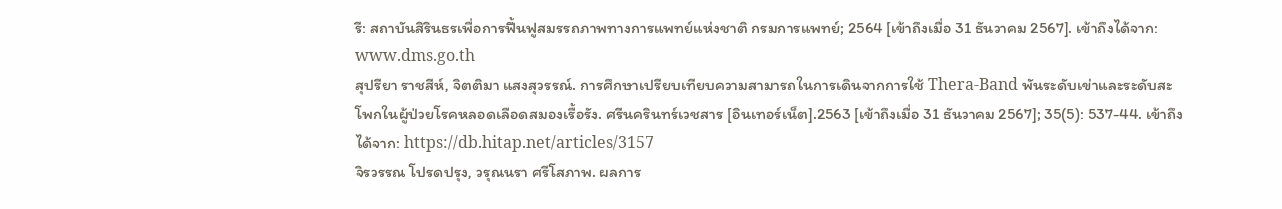รี: สถาบันสิรินธรเพื่อการฟื้นฟูสมรรถภาพทางการแพทย์แห่งชาติ กรมการแพทย์; 2564 [เข้าถึงเมื่อ 31 ธันวาคม 2567]. เข้าถึงได้จาก: www.dms.go.th
สุปรียา ราชสีห์, จิตติมา แสงสุวรรณ์. การศึกษาเปรียบเทียบความสามารถในการเดินจากการใช้ Thera-Band พันระดับเข่าและระดับสะโพกในผู้ป่วยโรคหลอดเลือดสมองเรื้อรัง. ศรีนครินทร์เวชสาร [อินเทอร์เน็ต].2563 [เข้าถึงเมื่อ 31 ธันวาคม 2567]; 35(5): 537-44. เข้าถึงได้จาก: https://db.hitap.net/articles/3157
จิรวรรณ โปรดปรุง, วรุณนรา ศรีโสภาพ. ผลการ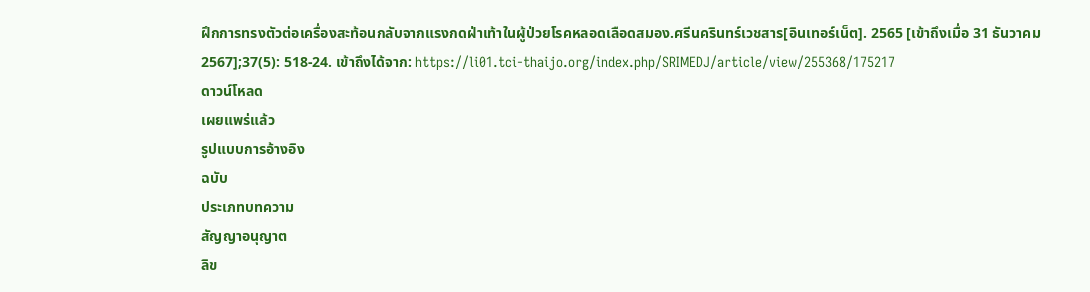ฝึกการทรงตัวต่อเครื่องสะท้อนกลับจากแรงกดฝ่าเท้าในผู้ป่วยโรคหลอดเลือดสมอง.ศรีนครินทร์เวชสาร[อินเทอร์เน็ต]. 2565 [เข้าถึงเมื่อ 31 ธันวาคม 2567];37(5): 518-24. เข้าถึงได้จาก: https://li01.tci-thaijo.org/index.php/SRIMEDJ/article/view/255368/175217
ดาวน์โหลด
เผยแพร่แล้ว
รูปแบบการอ้างอิง
ฉบับ
ประเภทบทความ
สัญญาอนุญาต
ลิข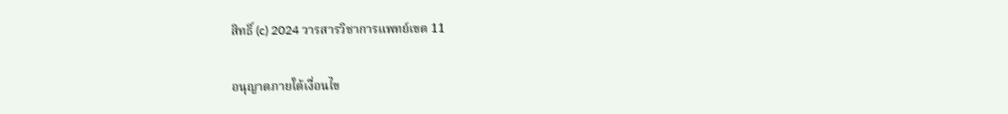สิทธิ์ (c) 2024 วารสารวิชาการแพทย์เขต 11

อนุญาตภายใต้เงื่อนไข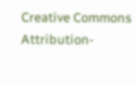Creative Commons Attribution-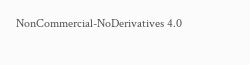NonCommercial-NoDerivatives 4.0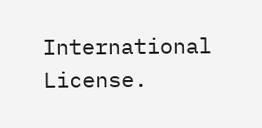International License.